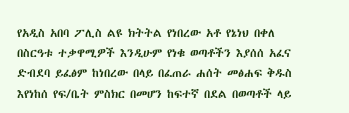የአዲስ አበባ ፖሊስ ልዩ ክትትል የነበረው አቶ የኔነህ በቀለ በስርዓቱ ተቃዋሚዎች እንዲሁም የነቁ ወጣቶችን እያሰሰ አፈና ድብደባ ይፈፅም ከነበረው በላይ በፈጠራ ሐሰት መፅሐፍ ቅዱስ እየነከሰ የፍ/ቤት ምስክር በመሆን ከፍተኛ በደል በወጣቶች ላይ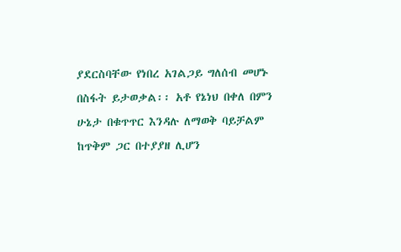ያደርስባቸው የነበረ አገልጋይ ግለሰብ መሆኑ በስፋት ይታወቃል፡፡ አቶ የኔነህ በቀለ በምን ሁኔታ በቁጥጥር እንዳሉ ለማወቅ ባይቻልም ከጥቅም ጋር በተያያዘ ሊሆን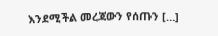እንደሚችል መረጃውን የሰጡን […]